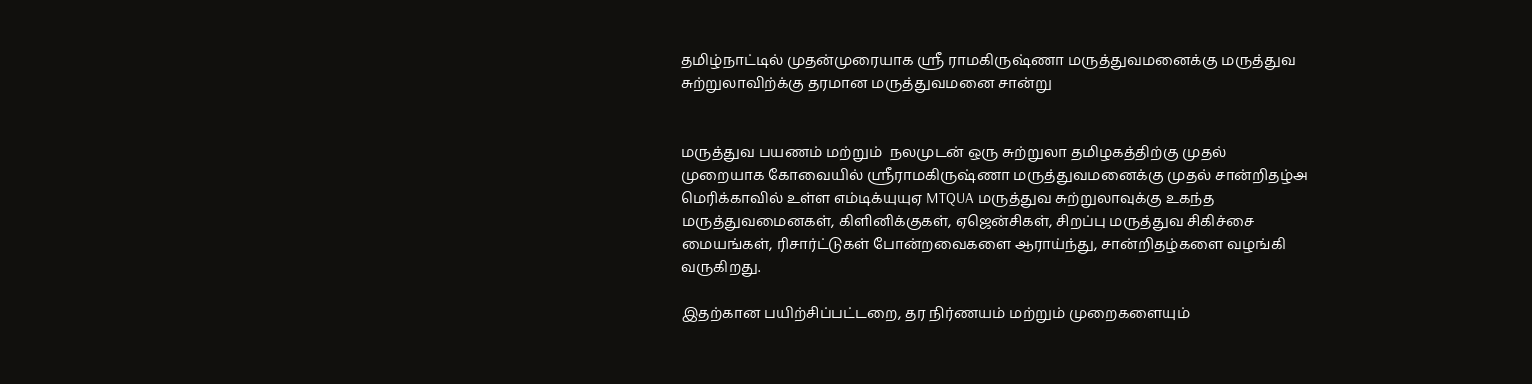தமிழ்நாட்டில் முதன்முரையாக ஸ்ரீ ராமகிருஷ்ணா மருத்துவமனைக்கு மருத்துவ சுற்றுலாவிற்க்கு தரமான மருத்துவமனை சான்று


மருத்துவ பயணம் மற்றும்  நலமுடன் ஒரு சுற்றுலா தமிழகத்திற்கு முதல் முறையாக கோவையில் ஸ்ரீராமகிருஷ்ணா மருத்துவமனைக்கு முதல் சான்றிதழ்அ மெரிக்காவில் உள்ள எம்டிக்யுயுஏ MTQUA மருத்துவ சுற்றுலாவுக்கு உகந்த மருத்துவமைனகள், கிளினிக்குகள், ஏஜென்சிகள், சிறப்பு மருத்துவ சிகிச்சை மையங்கள், ரிசார்ட்டுகள் போன்றவைகளை ஆராய்ந்து, சான்றிதழ்களை வழங்கி வருகிறது.

இதற்கான பயிற்சிப்பட்டறை, தர நிர்ணயம் மற்றும் முறைகளையும்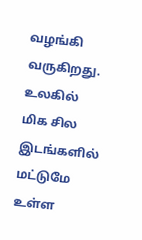வழங்கி வருகிறது. உலகில் மிக சில இடங்களில் மட்டுமே உள்ள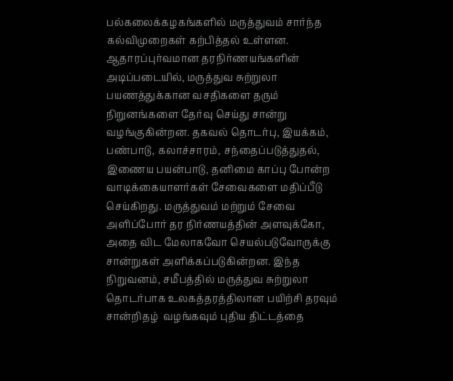பல்கலைக்கழகங்களில் மருத்துவம் சார்ந்த கல்விமுறைகள் கற்பித்தல் உள்ளன. ஆதாரப்புர்வமான தரநிர்ணயங்களின் அடிப்படையில், மருத்துவ சுற்றுலா பயணத்துக்கான வசதிகளை தரும் நிறுனங்களை தேர்வு செய்து சான்று வழங்குகின்றன. தகவல் தொடர்பு, இயக்கம், பண்பாடு, கலாச்சாரம், சந்தைப்படுத்துதல், இணைய பயன்பாடு, தனிமை காப்பு போன்ற வாடிக்கையாளர்கள் சேவைகளை மதிப்பீடு செய்கிறது. மருத்துவம் மற்றும் சேவை அளிப்போர் தர நிர்ணயத்தின் அளவுக்கோ, அதை விட மேலாகவோ செயல்படுவோருக்கு சான்றுகள் அளிக்கப்படுகின்றன. இந்த நிறுவனம், சமீபத்தில் மருத்துவ சுற்றுலா தொடர்பாக உலகத்தரத்திலான பயிற்சி தரவும் சான்றிதழ்  வழங்கவும் புதிய திட்டத்தை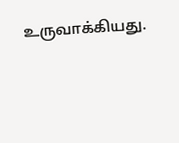உருவாக்கியது.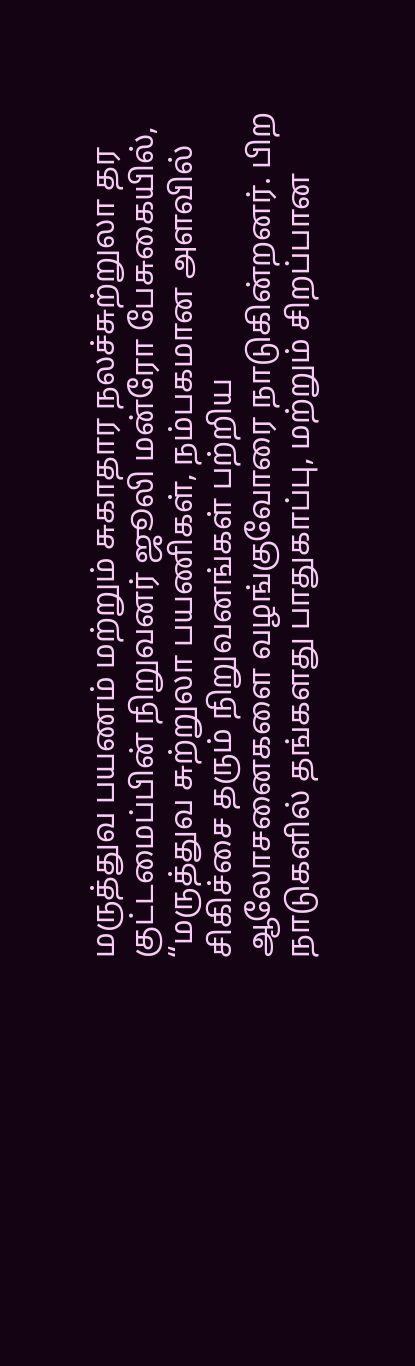மருத்துவ பயணம் மற்றும் சுகாதார நலச்சுற்றுலா தர குட்டமைப்பின் நிறுவனர் ஜூலி மன்ரோ பேசுகையில், “மருத்துவ சுற்றுலா பயணிகள், நம்பகமான அளவில் சிகிச்சை தரும் நிறுவனங்கள் பற்றிய ஆலோசனைகளை வழங்குவோரை நாடுகின்றனர். பிற நாடுகளில் தங்களது பாதுகாப்பு, மற்றும் சிறப்பான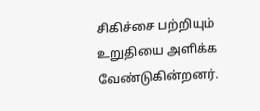சிகிச்சை பற்றியும் உறுதியை அளிக்க வேண்டுகின்றனர்.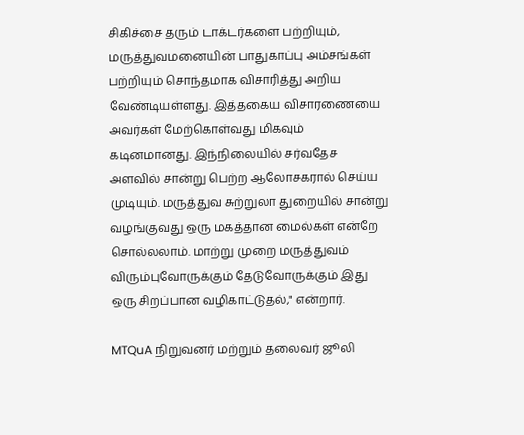சிகிச்சை தரும் டாக்டர்களை பற்றியும், மருத்துவமனையின் பாதுகாப்பு அம்சங்கள் பற்றியும் சொந்தமாக விசாரித்து அறிய வேண்டியள்ளது. இத்தகைய விசாரணையை அவர்கள் மேற்கொள்வது மிகவும் கடினமானது. இந்நிலையில் சர்வதேச அளவில் சான்று பெற்ற ஆலோசகரால் செய்ய முடியும். மருத்துவ சுற்றுலா துறையில் சான்று வழங்குவது ஒரு மகத்தான மைல்கள் என்றே சொல்லலாம். மாற்று முறை மருத்துவம் விரும்புவோருக்கும் தேடுவோருக்கும் இது ஒரு சிறப்பான வழிகாட்டுதல்," என்றார்.

MTQuA நிறுவனர் மற்றும் தலைவர் ஜூலி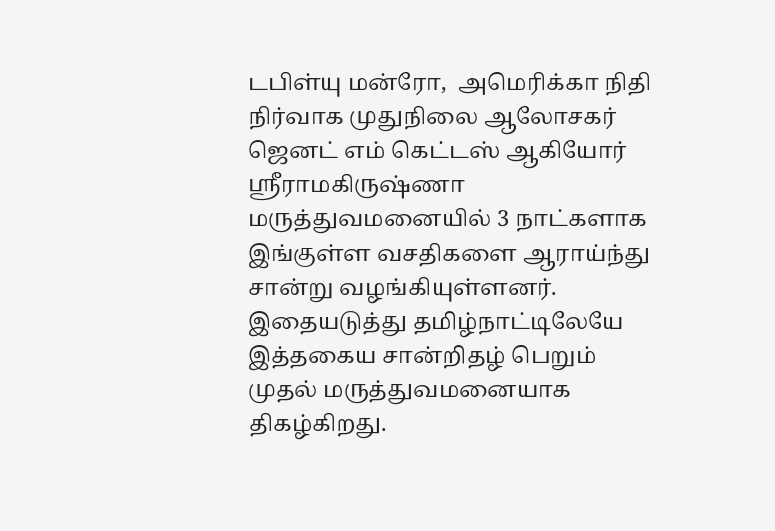டபிள்யு மன்ரோ,  அமெரிக்கா நிதி நிர்வாக முதுநிலை ஆலோசகர்   ஜெனட் எம் கெட்டஸ் ஆகியோர் ஸ்ரீராமகிருஷ்ணா மருத்துவமனையில் 3 நாட்களாக இங்குள்ள வசதிகளை ஆராய்ந்து சான்று வழங்கியுள்ளனர். இதையடுத்து தமிழ்நாட்டிலேயே இத்தகைய சான்றிதழ் பெறும் முதல் மருத்துவமனையாக திகழ்கிறது.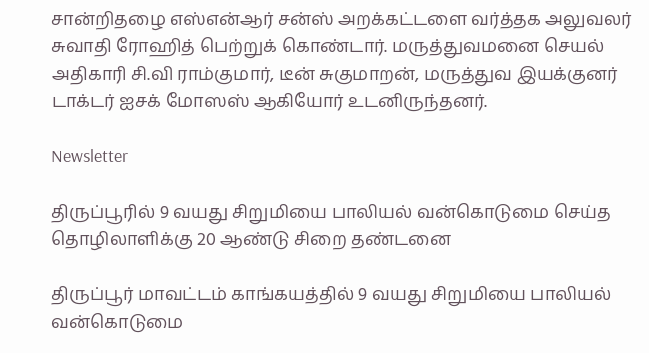சான்றிதழை எஸ்என்ஆர் சன்ஸ் அறக்கட்டளை வர்த்தக அலுவலர் சுவாதி ரோஹித் பெற்றுக் கொண்டார். மருத்துவமனை செயல் அதிகாரி சி.வி ராம்குமார், டீன் சுகுமாறன், மருத்துவ இயக்குனர் டாக்டர் ஐசக் மோஸஸ் ஆகியோர் உடனிருந்தனர்.

Newsletter

திருப்பூரில் 9 வயது சிறுமியை பாலியல் வன்கொடுமை செய்த தொழிலாளிக்கு 20 ஆண்டு சிறை தண்டனை

திருப்பூர் மாவட்டம் காங்கயத்தில் 9 வயது சிறுமியை பாலியல் வன்கொடுமை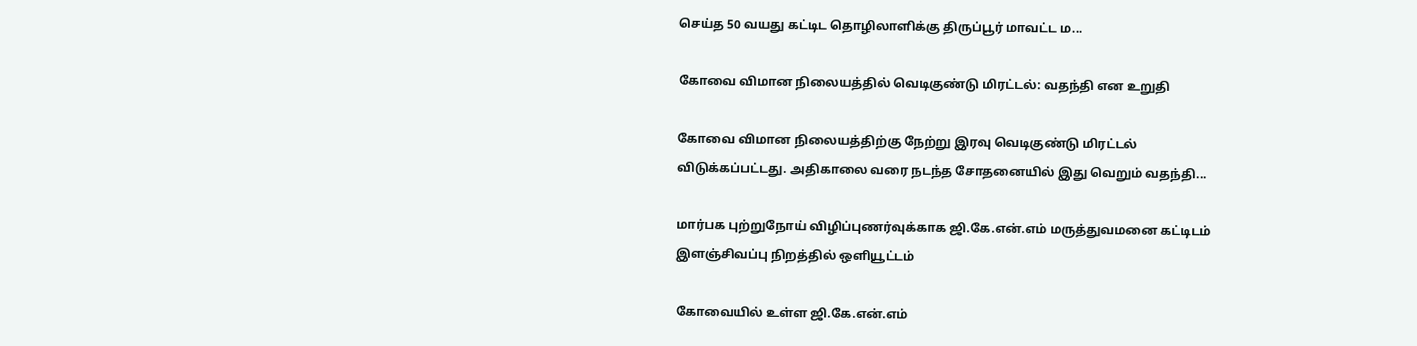செய்த 50 வயது கட்டிட தொழிலாளிக்கு திருப்பூர் மாவட்ட ம...

கோவை விமான நிலையத்தில் வெடிகுண்டு மிரட்டல்: வதந்தி என உறுதி

கோவை விமான நிலையத்திற்கு நேற்று இரவு வெடிகுண்டு மிரட்டல் விடுக்கப்பட்டது. அதிகாலை வரை நடந்த சோதனையில் இது வெறும் வதந்தி...

மார்பக புற்றுநோய் விழிப்புணர்வுக்காக ஜி.கே.என்.எம் மருத்துவமனை கட்டிடம் இளஞ்சிவப்பு நிறத்தில் ஒளியூட்டம்

கோவையில் உள்ள ஜி.கே.என்.எம்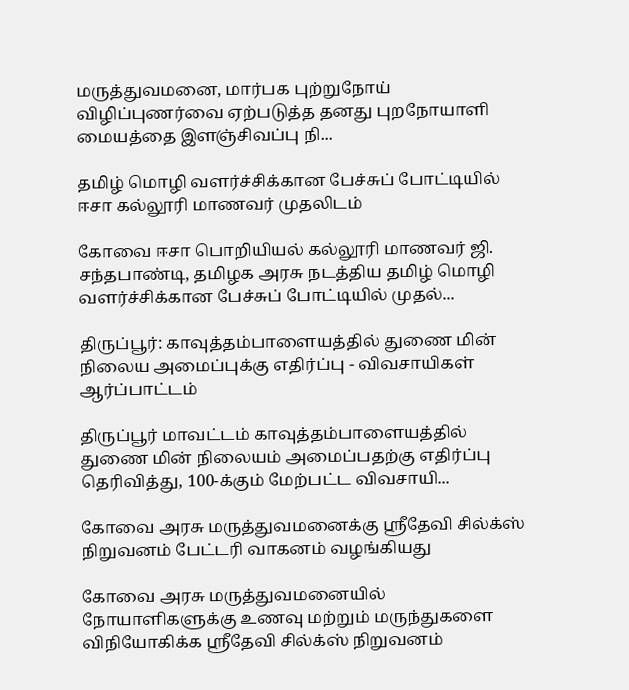மருத்துவமனை, மார்பக புற்றுநோய் விழிப்புணர்வை ஏற்படுத்த தனது புறநோயாளி மையத்தை இளஞ்சிவப்பு நி...

தமிழ் மொழி வளர்ச்சிக்கான பேச்சுப் போட்டியில் ஈசா கல்லூரி மாணவர் முதலிடம்

கோவை ஈசா பொறியியல் கல்லூரி மாணவர் ஜி. சந்தபாண்டி, தமிழக அரசு நடத்திய தமிழ் மொழி வளர்ச்சிக்கான பேச்சுப் போட்டியில் முதல்...

திருப்பூர்: காவுத்தம்பாளையத்தில் துணை மின் நிலைய அமைப்புக்கு எதிர்ப்பு - விவசாயிகள் ஆர்ப்பாட்டம்

திருப்பூர் மாவட்டம் காவுத்தம்பாளையத்தில் துணை மின் நிலையம் அமைப்பதற்கு எதிர்ப்பு தெரிவித்து, 100-க்கும் மேற்பட்ட விவசாயி...

கோவை அரசு மருத்துவமனைக்கு ஸ்ரீதேவி சில்க்ஸ் நிறுவனம் பேட்டரி வாகனம் வழங்கியது

கோவை அரசு மருத்துவமனையில் நோயாளிகளுக்கு உணவு மற்றும் மருந்துகளை விநியோகிக்க ஸ்ரீதேவி சில்க்ஸ் நிறுவனம்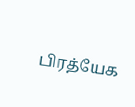பிரத்யேக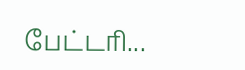பேட்டரி...